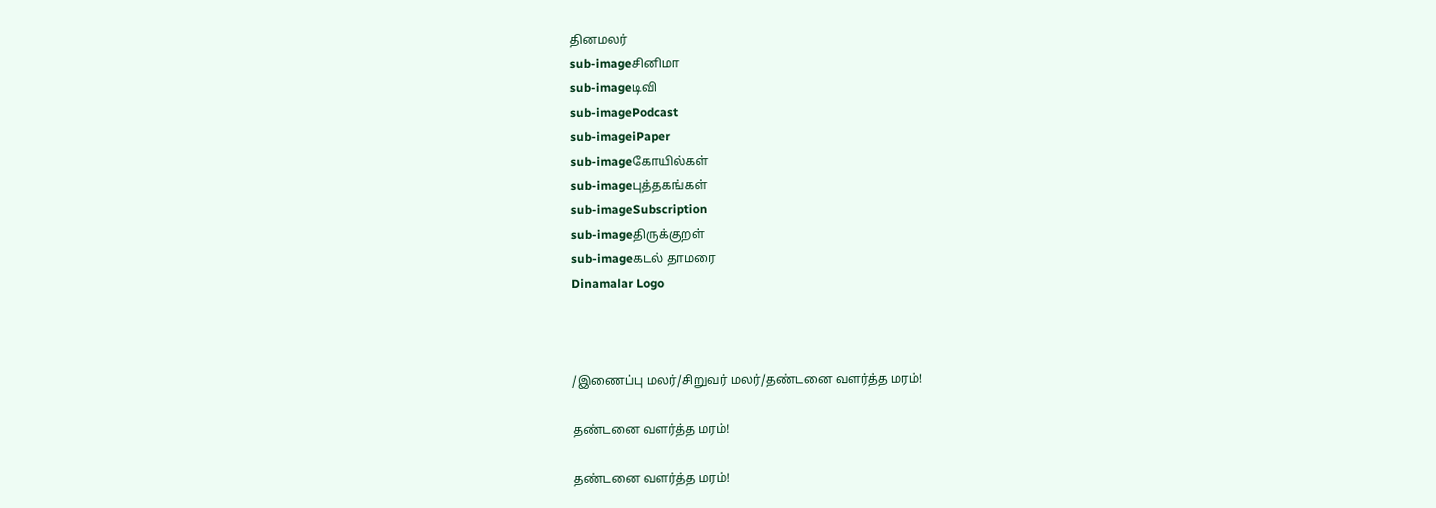தினமலர்
sub-imageசினிமா
sub-imageடிவி
sub-imagePodcast
sub-imageiPaper
sub-imageகோயில்கள்
sub-imageபுத்தகங்கள்
sub-imageSubscription
sub-imageதிருக்குறள்
sub-imageகடல் தாமரை
Dinamalar Logo



/இணைப்பு மலர்/சிறுவர் மலர்/தண்டனை வளர்த்த மரம்!

தண்டனை வளர்த்த மரம்!

தண்டனை வளர்த்த மரம்!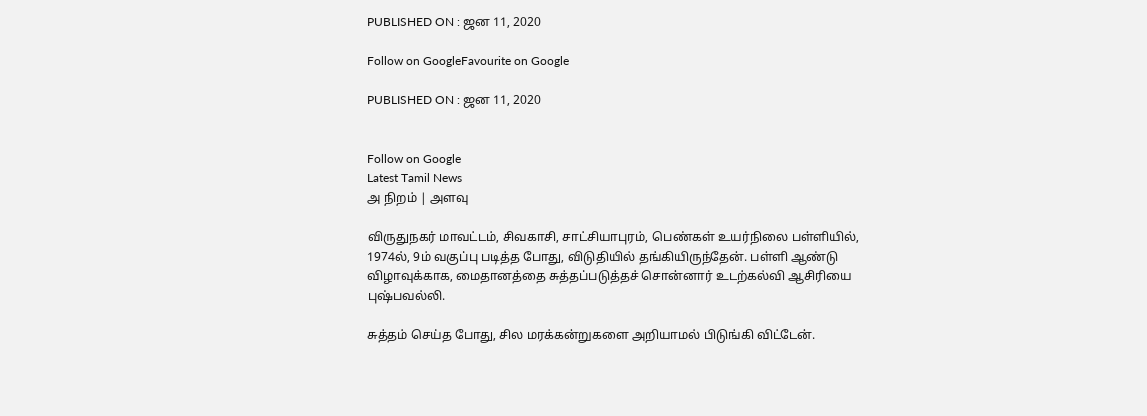PUBLISHED ON : ஜன 11, 2020

Follow on GoogleFavourite on Google

PUBLISHED ON : ஜன 11, 2020


Follow on Google
Latest Tamil News
அ நிறம் | அளவு

விருதுநகர் மாவட்டம், சிவகாசி, சாட்சியாபுரம், பெண்கள் உயர்நிலை பள்ளியில், 1974ல், 9ம் வகுப்பு படித்த போது, விடுதியில் தங்கியிருந்தேன். பள்ளி ஆண்டு விழாவுக்காக, மைதானத்தை சுத்தப்படுத்தச் சொன்னார் உடற்கல்வி ஆசிரியை புஷ்பவல்லி.

சுத்தம் செய்த போது, சில மரக்கன்றுகளை அறியாமல் பிடுங்கி விட்டேன்.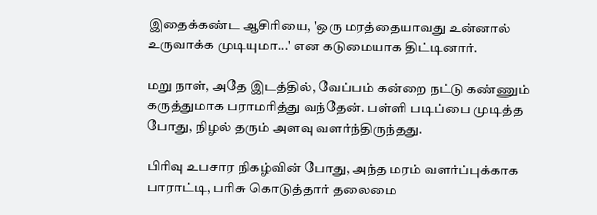இதைக்கண்ட ஆசிரியை, 'ஒரு மரத்தையாவது உன்னால் உருவாக்க முடியுமா...' என கடுமையாக திட்டினார்.

மறு நாள், அதே இடத்தில், வேப்பம் கன்றை நட்டு கண்ணும் கருத்துமாக பராமரித்து வந்தேன். பள்ளி படிப்பை முடித்த போது, நிழல் தரும் அளவு வளர்ந்திருந்தது.

பிரிவு உபசார நிகழ்வின் போது, அந்த மரம் வளர்ப்புக்காக பாராட்டி, பரிசு கொடுத்தார் தலைமை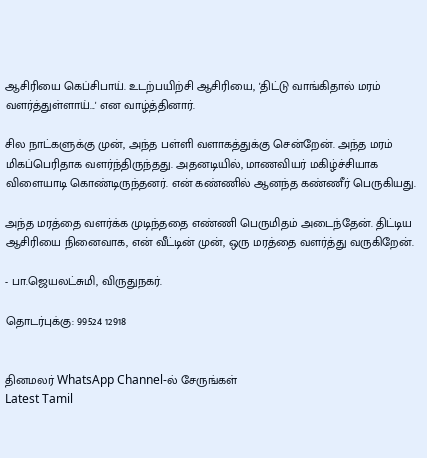ஆசிரியை கெப்சிபாய். உடற்பயிற்சி ஆசிரியை, 'திட்டு வாங்கிதால் மரம் வளர்த்துள்ளாய்...' என வாழ்த்தினார்.

சில நாட்களுக்கு முன், அந்த பள்ளி வளாகத்துக்கு சென்றேன். அந்த மரம் மிகப்பெரிதாக வளர்ந்திருந்தது. அதனடியில், மாணவியர் மகிழ்ச்சியாக விளையாடி கொண்டிருந்தனர். என் கண்ணில் ஆனந்த கண்ணீர் பெருகியது.

அந்த மரத்தை வளர்க்க முடிந்ததை எண்ணி பெருமிதம் அடைந்தேன். திட்டிய ஆசிரியை நினைவாக, என் வீட்டின் முன், ஒரு மரத்தை வளர்த்து வருகிறேன்.

- பா.ஜெயலட்சுமி, விருதுநகர்.

தொடர்புக்கு: 99524 12918


தினமலர் WhatsApp Channel-ல் சேருங்கள்
Latest Tamil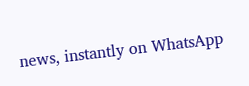news, instantly on WhatsApp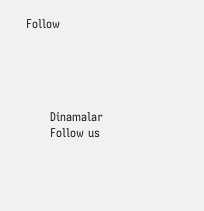Follow





      Dinamalar
      Follow us